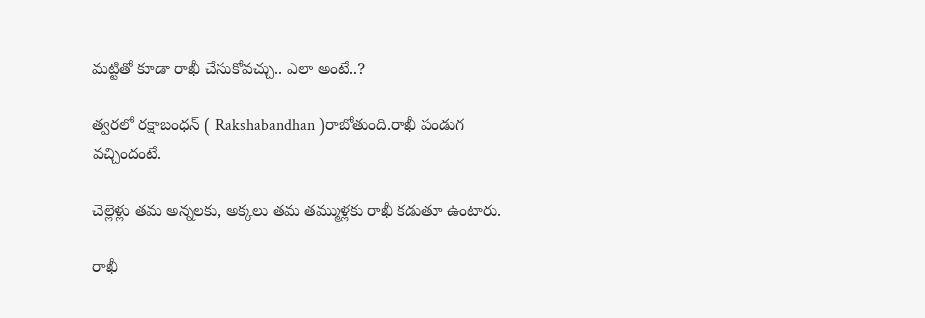మట్టితో కూడా రాఖీ చేసుకోవచ్చు.. ఎలా అంటే..?

త్వరలో రక్షాబంధన్ ( Rakshabandhan )రాబోతుంది.రాఖీ పండుగ వచ్చిందంటే.

చెల్లెళ్లు తమ అన్నలకు, అక్కలు తమ తమ్ముళ్లకు రాఖీ కడుతూ ఉంటారు.

రాఖీ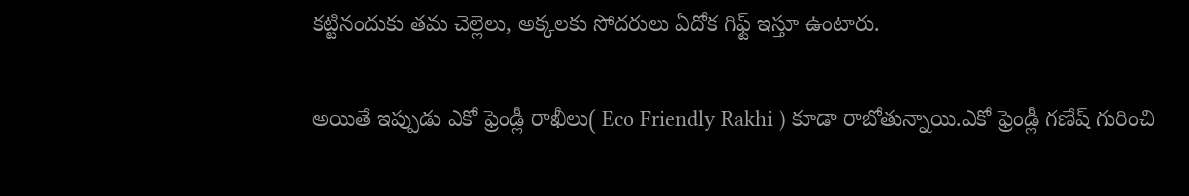కట్టినందుకు తమ చెల్లెలు, అక్కలకు సోదరులు ఏదోక గిఫ్ట్ ఇస్తూ ఉంటారు.

అయితే ఇప్పుడు ఎకో ఫ్రెండ్లీ రాఖీలు( Eco Friendly Rakhi ) కూడా రాబోతున్నాయి.ఎకో ఫ్రెండ్లీ గణేష్ గురించి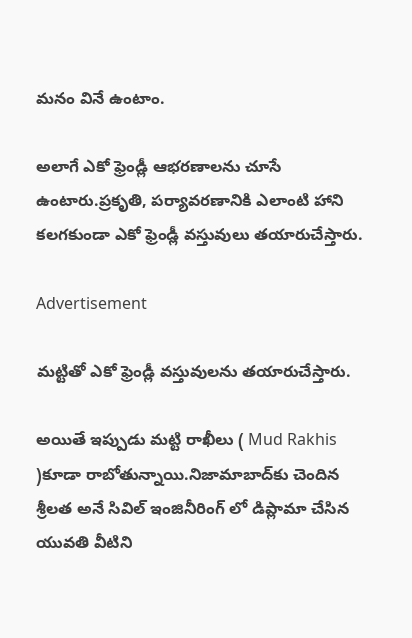మనం వినే ఉంటాం.

అలాగే ఎకో ఫ్రెండ్లీ ఆభరణాలను చూసే ఉంటారు.ప్రకృతి, పర్యావరణానికి ఎలాంటి హాని కలగకుండా ఎకో ఫ్రెండ్లీ వస్తువులు తయారుచేస్తారు.

Advertisement

మట్టితో ఎకో ఫ్రెండ్లీ వస్తువులను తయారుచేస్తారు.

అయితే ఇప్పుడు మట్టి రాఖీలు ( Mud Rakhis )కూడా రాబోతున్నాయి.నిజామాబాద్‌కు చెందిన శ్రీలత అనే సివిల్ ఇంజినీరింగ్ లో డిప్లామా చేసిన యువతి వీటిని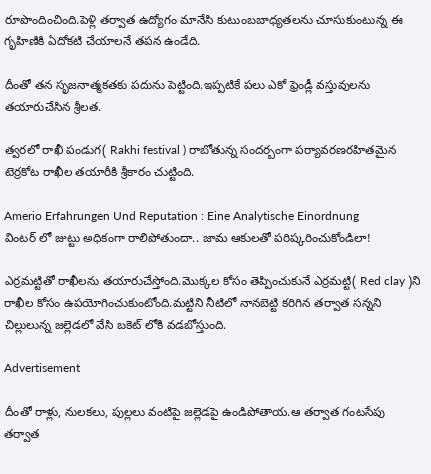రూపొందించింది.పెళ్లి తర్వాత ఉద్యోగం మానేసి కుటుంబబాధ్యతలను చూసుకుంటున్న ఈ గృహిణికి ఏదోకటి చేయాలనే తపన ఉండేది.

దీంతో తన సృజనాత్మకతకు పదును పెట్టింది.ఇప్పటికే పలు ఎకో ఫ్రెండ్లీ వస్తువులను తయారుచేసిన శ్రీలత.

త్వరలో రాఖీ పండుగ( Rakhi festival ) రాబోతున్న సందర్బంగా పర్యావరణరహితమైన టెర్రకోట రాఖీల తయారీకి శ్రీకారం చుట్టింది.

Amerio Erfahrungen Und Reputation : Eine Analytische Einordnung
వింటర్ లో జుట్టు అధికంగా రాలిపోతుందా.. జామ ఆకులతో పరిష్కరించుకోండిలా!

ఎర్రమట్టితో రాఖీలను తయారుచేస్తోంది.మొక్కల కోసం తెప్పించుకునే ఎర్రమట్టి( Red clay )ని రాఖీల కోసం ఉపయోగించుకుంటోంది.మట్టిని నీటిలో నానబెట్టి కరిగిన తర్వాత సన్నని చిల్లులున్న జల్లెడలో వేసి బకెట్ లోకి వడబోస్తుంది.

Advertisement

దీంతో రాళ్లు, నులకలు, పుల్లలు వంటిపై జల్లెడపై ఉండిపోతాయ.ఆ తర్వాత గంటసేపు తర్వాత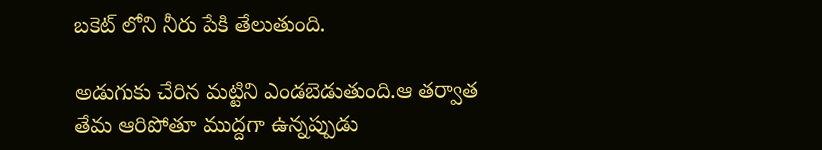బకెట్ లోని నీరు పేకి తేలుతుంది.

అడుగుకు చేరిన మట్టిని ఎండబెడుతుంది.ఆ తర్వాత తేమ ఆరిపోతూ ముద్దగా ఉన్నప్పుడు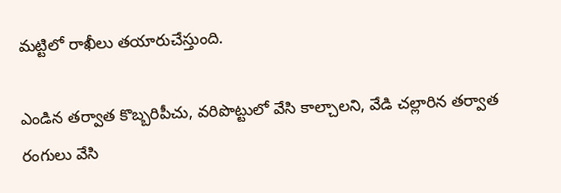మట్టిలో రాఖీలు తయారుచేస్తుంది.

ఎండిన తర్వాత కొబ్బరిపీచు, వరిపొట్టులో వేసి కాల్చాలని, వేడి చల్లారిన తర్వాత రంగులు వేసి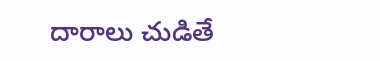దారాలు చుడితే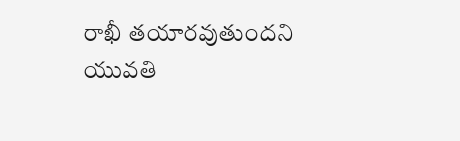రాఖీ తయారవుతుందని యువతి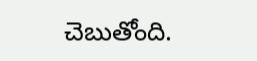చెబుతోంది.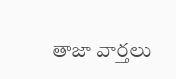తాజా వార్తలు